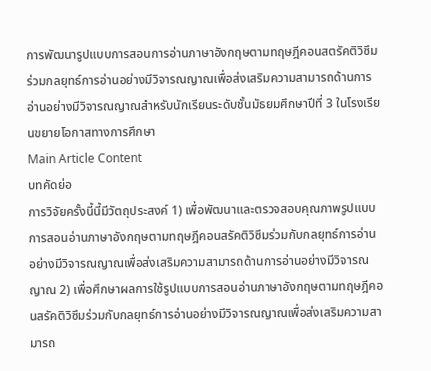การพัฒนารูปแบบการสอนการอ่านภาษาอังกฤษตามทฤษฎีคอนสตรัคติวิซึมร่วมกลยุทธ์การอ่านอย่างมีวิจารณญาณเพื่อส่งเสริมความสามารถด้านการอ่านอย่างมีวิจารณญาณสำหรับนักเรียนระดับชั้นมัธยมศึกษาปีที่ 3 ในโรงเรียนขยายโอกาสทางการศึกษา
Main Article Content
บทคัดย่อ
การวิจัยครั้งนี้นี้มีวัตถุประสงค์ 1) เพื่อพัฒนาและตรวจสอบคุณภาพรูปแบบการสอนอ่านภาษาอังกฤษตามทฤษฎีคอนสรัคติวิซึมร่วมกับกลยุทธ์การอ่านอย่างมีวิจารณญาณเพื่อส่งเสริมความสามารถด้านการอ่านอย่างมีวิจารณญาณ 2) เพื่อศึกษาผลการใช้รูปแบบการสอนอ่านภาษาอังกฤษตามทฤษฎีคอนสรัคติวิซึมร่วมกับกลยุทธ์การอ่านอย่างมีวิจารณญาณเพื่อส่งเสริมความสามารถ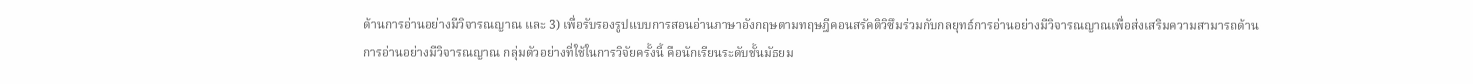ด้านการอ่านอย่างมีวิจารณญาณ และ 3) เพื่อรับรองรูปแบบการสอนอ่านภาษาอังกฤษตามทฤษฎีคอนสรัคติวิซึมร่วมกับกลยุทธ์การอ่านอย่างมีวิจารณญาณเพื่อส่งเสริมความสามารถด้านการอ่านอย่างมีวิจารณญาณ กลุ่มตัวอย่างที่ใช้ในการวิจัยครั้งนี้ คือนักเรียนระดับชั้นมัธยม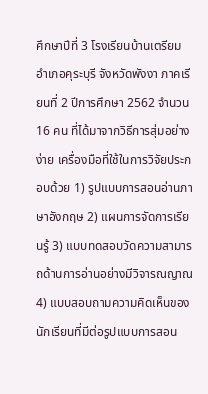ศึกษาปีที่ 3 โรงเรียนบ้านเตรียม อำเภอคุระบุรี จังหวัดพังงา ภาคเรียนที่ 2 ปีการศึกษา 2562 จำนวน 16 คน ที่ได้มาจากวิธีการสุ่มอย่างง่าย เครื่องมือที่ใช้ในการวิจัยประกอบด้วย 1) รูปแบบการสอนอ่านภาษาอังกฤษ 2) แผนการจัดการเรียนรู้ 3) แบบทดสอบวัดความสามารถด้านการอ่านอย่างมีวิจารณญาณ 4) แบบสอบถามความคิดเห็นของนักเรียนที่มีต่อรูปแบบการสอน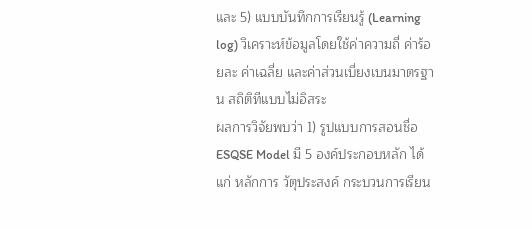และ 5) แบบบันทึกการเรียนรู้ (Learning log) วิเคราะห์ข้อมูลโดยใช้ค่าความถี่ ค่าร้อยละ ค่าเฉลี่ย และค่าส่วนเบี่ยงเบนมาตรฐาน สถิติทีแบบไม่อิสระ
ผลการวิจัยพบว่า 1) รูปแบบการสอนชื่อ ESQSE Model มี 5 องค์ประกอบหลัก ได้แก่ หลักการ วัตุประสงค์ กระบวนการเรียน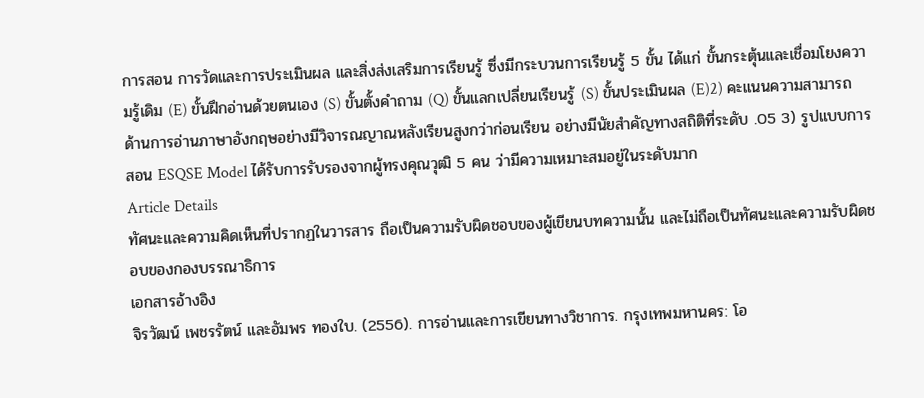การสอน การวัดและการประเมินผล และสิ่งส่งเสริมการเรียนรู้ ซึ่งมีกระบวนการเรียนรู้ 5 ขั้น ได้แก่ ขั้นกระตุ้นและเชื่อมโยงความรู้เดิม (E) ขั้นฝึกอ่านด้วยตนเอง (S) ขั้นตั้งคำถาม (Q) ขั้นแลกเปลี่ยนเรียนรู้ (S) ขั้นประเมินผล (E)2) คะแนนความสามารถด้านการอ่านภาษาอังกฤษอย่างมีวิจารณญาณหลังเรียนสูงกว่าก่อนเรียน อย่างมีนัยสำคัญทางสถิติที่ระดับ .05 3) รูปแบบการสอน ESQSE Model ได้รับการรับรองจากผู้ทรงคุณวุฒิ 5 คน ว่ามีความเหมาะสมอยู่ในระดับมาก
Article Details
ทัศนะและความคิดเห็นที่ปรากฏในวารสาร ถือเป็นความรับผิดชอบของผู้เขียนบทความนั้น และไม่ถือเป็นทัศนะและความรับผิดชอบของกองบรรณาธิการ
เอกสารอ้างอิง
จิรวัฒน์ เพชรรัตน์ และอัมพร ทองใบ. (2556). การอ่านและการเขียนทางวิชาการ. กรุงเทพมหานคร: โอ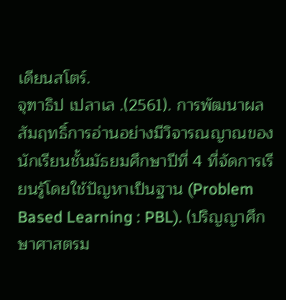เดียนสโตร์.
จุฑาธิป เปลาเล .(2561). การพัฒนาผลสัมฤทธิ์การอ่านอย่างมีวิจารณญาณของนักเรียนชั้นมัธยมศึกษาปีที่ 4 ที่จัดการเรียนรู้โดยใช้ปัญหาเป็นฐาน (Problem Based Learning : PBL). (ปริญญาศึกษาศาสตรม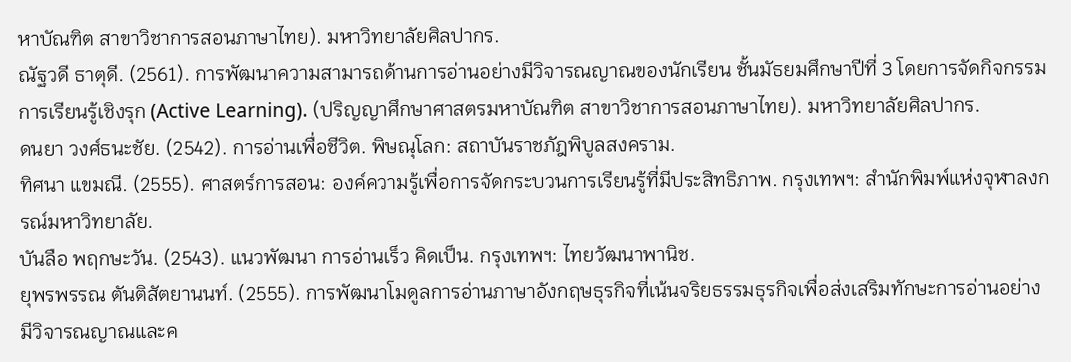หาบัณฑิต สาขาวิชาการสอนภาษาไทย). มหาวิทยาลัยศิลปากร.
ณัฐวดี ธาตุดี. (2561). การพัฒนาความสามารถด้านการอ่านอย่างมีวิจารณญาณของนักเรียน ชั้นมัธยมศึกษาปีที่ 3 โดยการจัดกิจกรรมการเรียนรู้เชิงรุก (Active Learning). (ปริญญาศึกษาศาสตรมหาบัณฑิต สาขาวิชาการสอนภาษาไทย). มหาวิทยาลัยศิลปากร.
ดนยา วงศ์ธนะชัย. (2542). การอ่านเพื่อชีวิต. พิษณุโลก: สถาบันราชภัฎพิบูลสงคราม.
ทิศนา แขมณี. (2555). ศาสตร์การสอน: องค์ความรู้เพื่อการจัดกระบวนการเรียนรู้ที่มีประสิทธิภาพ. กรุงเทพฯ: สำนักพิมพ์แห่งจุฬาลงกรณ์มหาวิทยาลัย.
บันลือ พฤกษะวัน. (2543). แนวพัฒนา การอ่านเร็ว คิดเป็น. กรุงเทพฯ: ไทยวัฒนาพานิช.
ยุพรพรรณ ตันติสัตยานนท์. (2555). การพัฒนาโมดูลการอ่านภาษาอังกฤษธุรกิจที่เน้นจริยธรรมธุรกิจเพื่อส่งเสริมทักษะการอ่านอย่างมีวิจารณญาณและค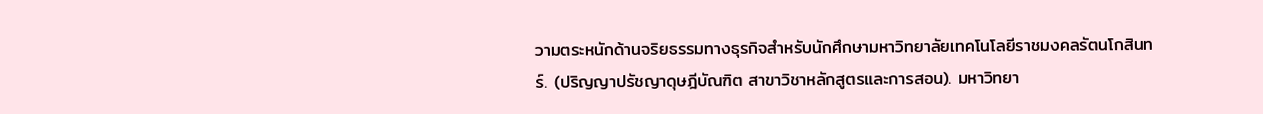วามตระหนักด้านจริยธรรมทางธุรกิจสำหรับนักศึกษามหาวิทยาลัยเทคโนโลยีราชมงคลรัตนโกสินทร์. (ปริญญาปรัชญาดุษฎีบัณฑิต สาขาวิชาหลักสูตรและการสอน). มหาวิทยา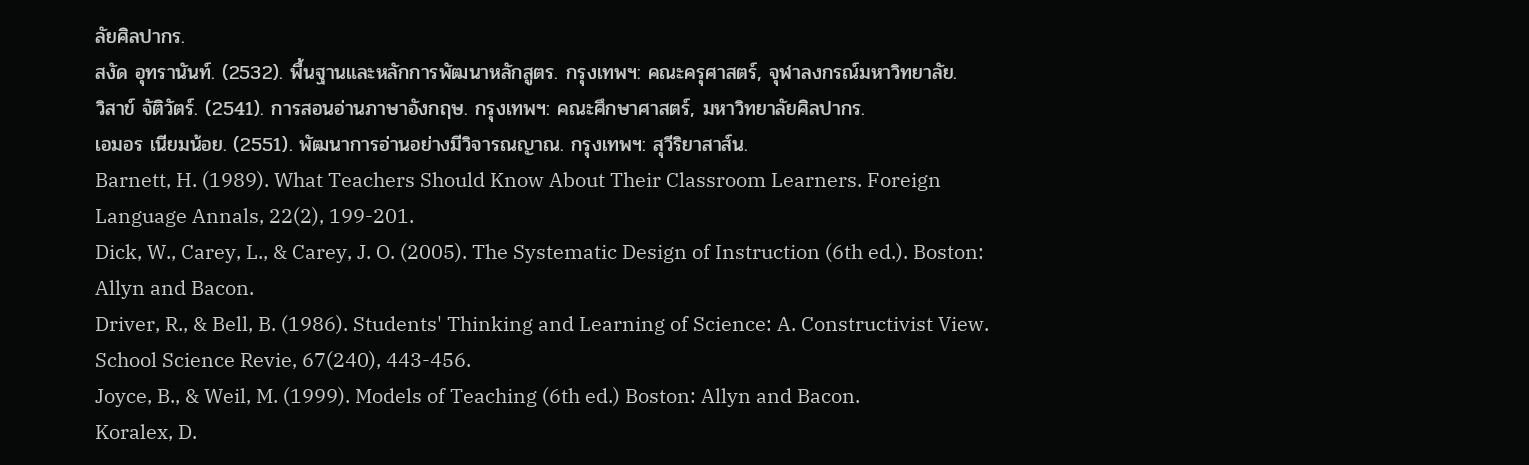ลัยศิลปากร.
สงัด อุทรานันท์. (2532). พื้นฐานและหลักการพัฒนาหลักสูตร. กรุงเทพฯ: คณะครุศาสตร์, จุฬาลงกรณ์มหาวิทยาลัย.
วิสาข์ จัติวัตร์. (2541). การสอนอ่านภาษาอังกฤษ. กรุงเทพฯ: คณะศึกษาศาสตร์, มหาวิทยาลัยศิลปากร.
เอมอร เนียมน้อย. (2551). พัฒนาการอ่านอย่างมีวิจารณญาณ. กรุงเทพฯ: สุวีริยาสาส์น.
Barnett, H. (1989). What Teachers Should Know About Their Classroom Learners. Foreign Language Annals, 22(2), 199-201.
Dick, W., Carey, L., & Carey, J. O. (2005). The Systematic Design of Instruction (6th ed.). Boston: Allyn and Bacon.
Driver, R., & Bell, B. (1986). Students' Thinking and Learning of Science: A. Constructivist View. School Science Revie, 67(240), 443-456.
Joyce, B., & Weil, M. (1999). Models of Teaching (6th ed.) Boston: Allyn and Bacon.
Koralex, D.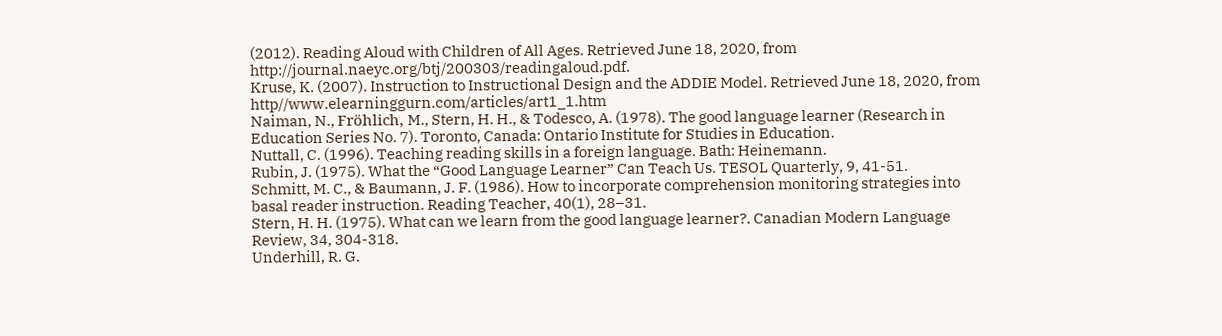(2012). Reading Aloud with Children of All Ages. Retrieved June 18, 2020, from http://journal.naeyc.org/btj/200303/readingaloud.pdf.
Kruse, K. (2007). Instruction to Instructional Design and the ADDIE Model. Retrieved June 18, 2020, from http//www.elearninggurn.com/articles/art1_1.htm
Naiman, N., Fröhlich, M., Stern, H. H., & Todesco, A. (1978). The good language learner (Research in Education Series No. 7). Toronto, Canada: Ontario Institute for Studies in Education.
Nuttall, C. (1996). Teaching reading skills in a foreign language. Bath: Heinemann.
Rubin, J. (1975). What the “Good Language Learner” Can Teach Us. TESOL Quarterly, 9, 41-51.
Schmitt, M. C., & Baumann, J. F. (1986). How to incorporate comprehension monitoring strategies into basal reader instruction. Reading Teacher, 40(1), 28–31.
Stern, H. H. (1975). What can we learn from the good language learner?. Canadian Modern Language Review, 34, 304-318.
Underhill, R. G.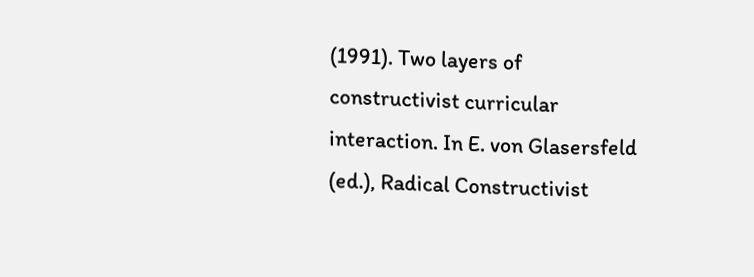(1991). Two layers of constructivist curricular interaction. In E. von Glasersfeld (ed.), Radical Constructivist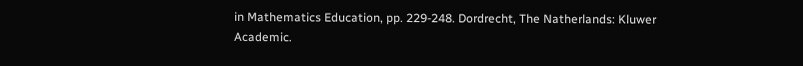in Mathematics Education, pp. 229-248. Dordrecht, The Natherlands: Kluwer Academic.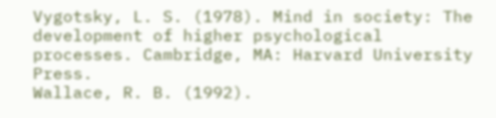Vygotsky, L. S. (1978). Mind in society: The development of higher psychological processes. Cambridge, MA: Harvard University Press.
Wallace, R. B. (1992).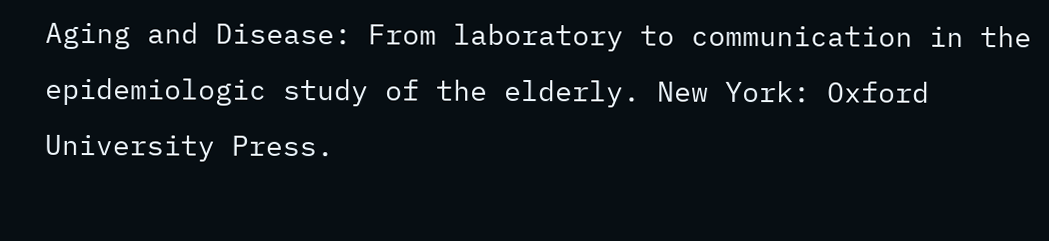Aging and Disease: From laboratory to communication in the epidemiologic study of the elderly. New York: Oxford University Press.